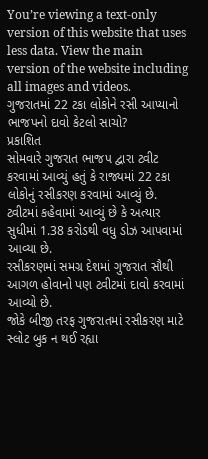You’re viewing a text-only version of this website that uses less data. View the main version of the website including all images and videos.
ગુજરાતમાં 22 ટકા લોકોને રસી આપ્યાનો ભાજપનો દાવો કેટલો સાચો?
પ્રકાશિત
સોમવારે ગુજરાત ભાજપ દ્વારા ટ્વીટ કરવામાં આવ્યું હતું કે રાજ્યમાં 22 ટકા લોકોનું રસીકરણ કરવામાં આવ્યું છે.
ટ્વીટમાં કહેવામાં આવ્યું છે કે અત્યાર સુધીમાં 1.38 કરોડથી વધુ ડોઝ આપવામાં આવ્યા છે.
રસીકરણમાં સમગ્ર દેશમાં ગુજરાત સૌથી આગળ હોવાનો પણ ટ્વીટમાં દાવો કરવામાં આવ્યો છે.
જોકે બીજી તરફ ગુજરાતમાં રસીકરણ માટે સ્લોટ બુક ન થઈ રહ્યા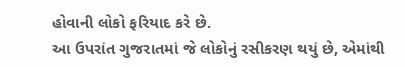હોવાની લોકો ફરિયાદ કરે છે.
આ ઉપરાંત ગુજરાતમાં જે લોકોનું રસીકરણ થયું છે, એમાંથી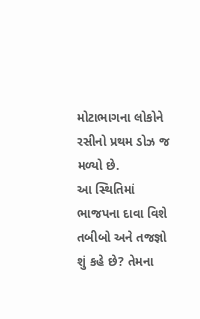મોટાભાગના લોકોને રસીનો પ્રથમ ડોઝ જ મળ્યો છે.
આ સ્થિતિમાં ભાજપના દાવા વિશે તબીબો અને તજજ્ઞો શું કહે છે? તેમના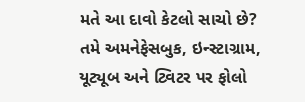મતે આ દાવો કેટલો સાચો છે?
તમે અમનેફેસબુક, ઇન્સ્ટાગ્રામ, યૂટ્યૂબ અને ટ્વિટર પર ફોલો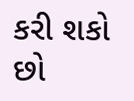કરી શકો છો